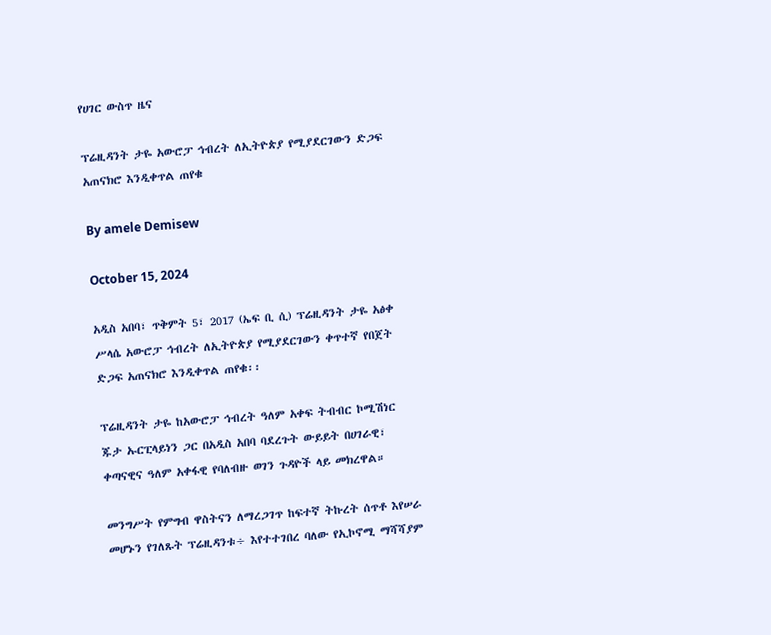የሀገር ውስጥ ዜና

ፕሬዚዳንት ታዬ አውሮፓ ኅብረት ለኢትዮጵያ የሚያደርገውን ድጋፍ አጠናክሮ እንዲቀጥል ጠየቁ

By amele Demisew

October 15, 2024

አዲስ አበባ፣ ጥቅምት 5፣ 2017 (ኤፍ ቢ ሲ) ፕሬዚዳንት ታዬ አፅቀ ሥላሴ አውሮፓ ኅብረት ለኢትዮጵያ የሚያደርገውን ቀጥተኛ የበጀት ድጋፍ አጠናክሮ እንዲቀጥል ጠየቁ፡፡

ፕሬዚዳንት ታዬ ከአውሮፓ ኅብረት ዓለም አቀፍ ትብብር ኮሚሽነር ጁታ ኡርፒላይነን ጋር በአዲስ አበባ ባደረጉት ውይይት በሀገራዊ፣ ቀጣናዊና ዓለም አቀፋዊ የባለብዙ ወገን ጉዳዮች ላይ መክረዋል።

መንግሥት የምግብ ዋስትናን ለማረጋገጥ ከፍተኛ ትኩረት ሰጥቶ እየሠራ መሆኑን የገለጹት ፕሬዚዳንቱ÷ እየተተገበረ ባለው የኢኮኖሚ ማሻሻያም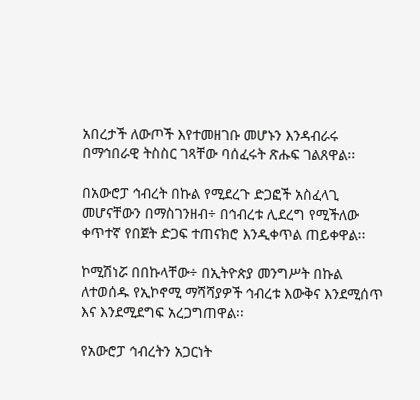አበረታች ለውጦች እየተመዘገቡ መሆኑን እንዳብራሩ በማኅበራዊ ትስስር ገጻቸው ባሰፈሩት ጽሑፍ ገልጸዋል፡፡

በአውሮፓ ኅብረት በኩል የሚደረጉ ድጋፎች አስፈላጊ መሆናቸውን በማስገንዘብ÷ በኅብረቱ ሊደረግ የሚችለው ቀጥተኛ የበጀት ድጋፍ ተጠናክሮ እንዲቀጥል ጠይቀዋል፡፡

ኮሚሽነሯ በበኩላቸው÷ በኢትዮጵያ መንግሥት በኩል ለተወሰዱ የኢኮኖሚ ማሻሻያዎች ኅብረቱ እውቅና እንደሚሰጥ እና እንደሚደግፍ አረጋግጠዋል፡፡

የአውሮፓ ኅብረትን አጋርነት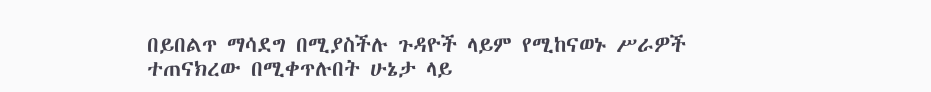በይበልጥ ማሳደግ በሚያስችሉ ጉዳዮች ላይም የሚከናወኑ ሥራዎች ተጠናክረው በሚቀጥሉበት ሁኔታ ላይ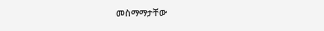መስማማታቸው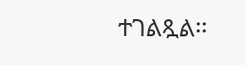ተገልጿል፡፡